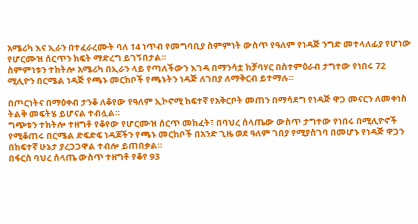አሜሪካ እና ኢራን በተፈራረሙት ባለ 14 ነጥብ የመግባቢያ ስምምነት ውስጥ የዓለም የነዳጅ ንግድ መተላለፊያ የሆነው የሆርሙዝ ሰርጥን ክፍት ማድረግ ይገኝበታል።
ስምምነቱን ተከትሎ አሜሪካ በኢራን ላይ የጣለችውን እገዳ በማንሳቷ ከቻባሃር በስተምዕራብ ታግተው የነበሩ 72 ሚሊዮን በርሜል ነዳጅ የጫኑ መርከቦች የጫኑትን ነዳጅ ለገበያ ለማቅርብ ይተማሉ።

በጦርነትና በማዕቀብ ታንቆ ለቆየው የዓለም ኢኮኖሚ ከፍተኛ የአቅርቦት መጠን በማሳደግ የነዳጅ ዋጋ መናርን ለመቀነስ ትልቅ መፍትሄ ይሆናል ተብሏል።
ግጭቱን ተክትሎ ተዘግቶ የቆየው የሆርሙዝ ሰርጥ መከፈት፣ በባህረ ሰላጤው ውስጥ ታግተው የነበሩ በሚሊዮኖች የሚቆጠሩ በርሜል ድፍድፍ ነዳጆችን የጫኑ መርከቦች በአንድ ጊዜ ወደ ዓለም ገበያ የሚያስገባ በመሆኑ የነዳጅ ዋጋን በከፍተኛ ሁኔታ ያረጋጋዋል ተብሎ ይጠበቃል።
በፋርስ ባህረ ሰላጤ ውስጥ ተዘግቶ የቆየ 93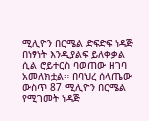ሚሊዮን በርሜል ድፍድፍ ነዳጅ በነፃነት እንዲያልፍ ይለቀቃል ሲል ሮይተርስ ባወጠው ዘገባ አመለክቷል። በባህረ ሰላጤው ውስጥ 87 ሚሊዮን በርሜል የሚገመት ነዳጅ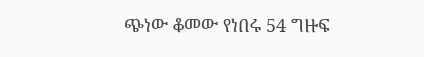ጭነው ቆመው የነበሩ 54 ግዙፍ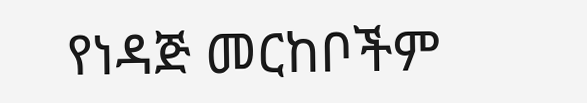የነዳጅ መርከቦችም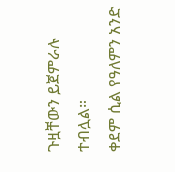ጉዟቸውን ይጀምራሉ ተብሏል።
ቀደም ሲል የዓለምን አንድ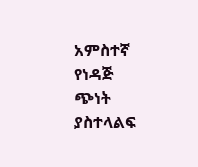አምስተኛ የነዳጅ ጭነት ያስተላልፍ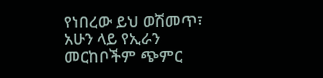የነበረው ይህ ወሽመጥ፣ አሁን ላይ የኢራን መርከቦችም ጭምር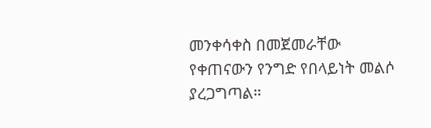መንቀሳቀስ በመጀመራቸው የቀጠናውን የንግድ የበላይነት መልሶ ያረጋግጣል።